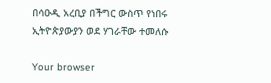በሳዑዲ አረቢያ በችግር ውስጥ የነበሩ ኢትዮጵያውያን ወደ ሃገራቸው ተመለሱ

Your browser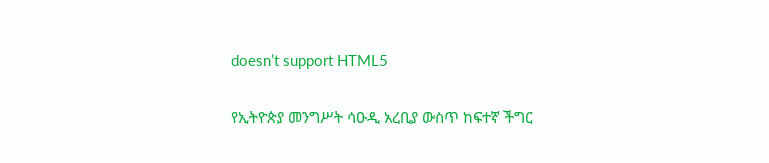doesn’t support HTML5

የኢትዮጵያ መንግሥት ሳዑዲ አረቢያ ውስጥ ከፍተኛ ችግር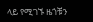ላይ የሚገኙ ዜጎቹን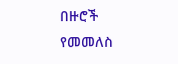በዙሮች የመመለስ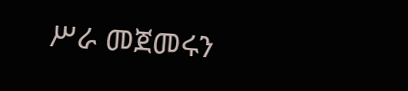ሥራ መጀመሩን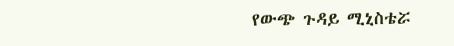የውጭ ጉዳይ ሚኒስቴሯ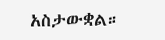አስታውቋል።